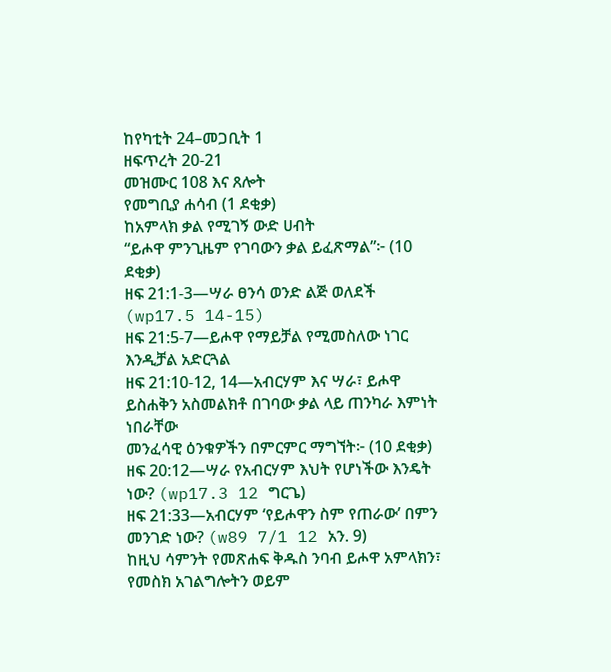ከየካቲት 24–መጋቢት 1
ዘፍጥረት 20-21
መዝሙር 108 እና ጸሎት
የመግቢያ ሐሳብ (1 ደቂቃ)
ከአምላክ ቃል የሚገኝ ውድ ሀብት
“ይሖዋ ምንጊዜም የገባውን ቃል ይፈጽማል”፦ (10 ደቂቃ)
ዘፍ 21:1-3—ሣራ ፀንሳ ወንድ ልጅ ወለደች (wp17.5 14-15)
ዘፍ 21:5-7—ይሖዋ የማይቻል የሚመስለው ነገር እንዲቻል አድርጓል
ዘፍ 21:10-12, 14—አብርሃም እና ሣራ፣ ይሖዋ ይስሐቅን አስመልክቶ በገባው ቃል ላይ ጠንካራ እምነት ነበራቸው
መንፈሳዊ ዕንቁዎችን በምርምር ማግኘት፦ (10 ደቂቃ)
ዘፍ 20:12—ሣራ የአብርሃም እህት የሆነችው እንዴት ነው? (wp17.3 12 ግርጌ)
ዘፍ 21:33—አብርሃም ‘የይሖዋን ስም የጠራው’ በምን መንገድ ነው? (w89 7/1 12 አን. 9)
ከዚህ ሳምንት የመጽሐፍ ቅዱስ ንባብ ይሖዋ አምላክን፣ የመስክ አገልግሎትን ወይም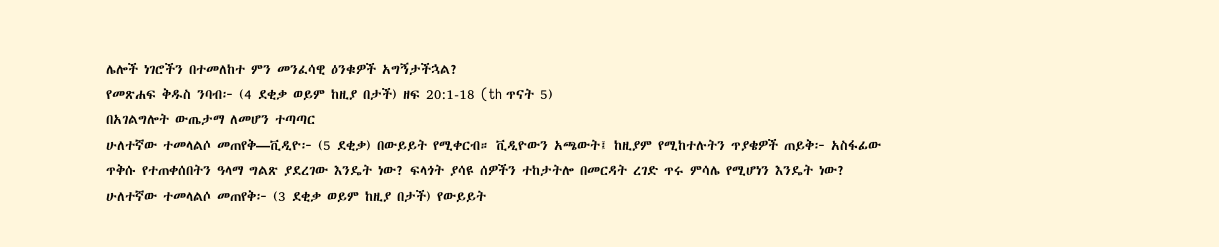ሌሎች ነገሮችን በተመለከተ ምን መንፈሳዊ ዕንቁዎች አግኝታችኋል?
የመጽሐፍ ቅዱስ ንባብ፦ (4 ደቂቃ ወይም ከዚያ በታች) ዘፍ 20:1-18 (th ጥናት 5)
በአገልግሎት ውጤታማ ለመሆን ተጣጣር
ሁለተኛው ተመላልሶ መጠየቅ—ቪዲዮ፦ (5 ደቂቃ) በውይይት የሚቀርብ። ቪዲዮውን አጫውት፤ ከዚያም የሚከተሉትን ጥያቄዎች ጠይቅ፦ አስፋፊው ጥቅሱ የተጠቀሰበትን ዓላማ ግልጽ ያደረገው እንዴት ነው? ፍላጎት ያሳዩ ሰዎችን ተከታትሎ በመርዳት ረገድ ጥሩ ምሳሌ የሚሆነን እንዴት ነው?
ሁለተኛው ተመላልሶ መጠየቅ፦ (3 ደቂቃ ወይም ከዚያ በታች) የውይይት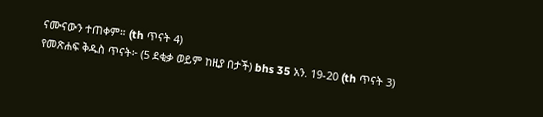ናሙናውን ተጠቀም። (th ጥናት 4)
የመጽሐፍ ቅዱስ ጥናት፦ (5 ደቂቃ ወይም ከዚያ በታች) bhs 35 አን. 19-20 (th ጥናት 3)